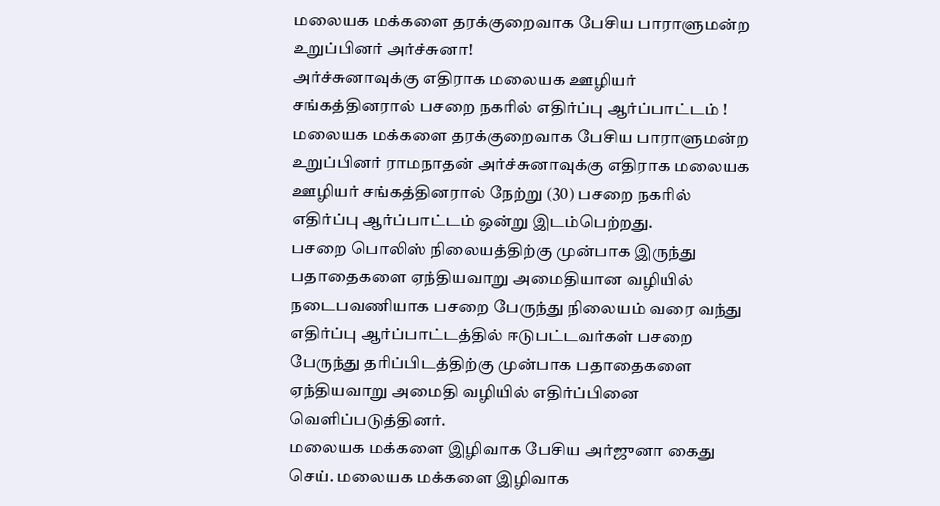மலையக மக்களை தரக்குறைவாக பேசிய பாராளுமன்ற உறுப்பினர் அர்ச்சுனா!
அர்ச்சுனாவுக்கு எதிராக மலையக ஊழியர் சங்கத்தினரால் பசறை நகரில் எதிர்ப்பு ஆர்ப்பாட்டம் !
மலையக மக்களை தரக்குறைவாக பேசிய பாராளுமன்ற உறுப்பினர் ராமநாதன் அர்ச்சுனாவுக்கு எதிராக மலையக ஊழியர் சங்கத்தினரால் நேற்று (30) பசறை நகரில் எதிர்ப்பு ஆர்ப்பாட்டம் ஒன்று இடம்பெற்றது.
பசறை பொலிஸ் நிலையத்திற்கு முன்பாக இருந்து பதாதைகளை ஏந்தியவாறு அமைதியான வழியில் நடைபவணியாக பசறை பேருந்து நிலையம் வரை வந்து எதிர்ப்பு ஆர்ப்பாட்டத்தில் ஈடுபட்டவர்கள் பசறை பேருந்து தரிப்பிடத்திற்கு முன்பாக பதாதைகளை ஏந்தியவாறு அமைதி வழியில் எதிர்ப்பினை வெளிப்படுத்தினர்.
மலையக மக்களை இழிவாக பேசிய அர்ஜுனா கைது செய். மலையக மக்களை இழிவாக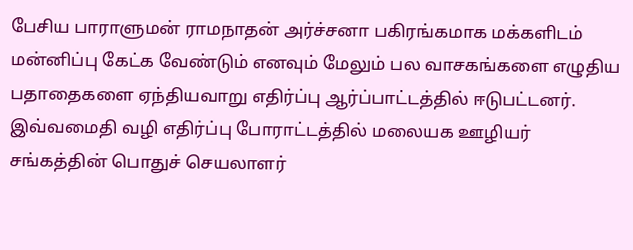பேசிய பாராளுமன் ராமநாதன் அர்ச்சனா பகிரங்கமாக மக்களிடம் மன்னிப்பு கேட்க வேண்டும் எனவும் மேலும் பல வாசகங்களை எழுதிய பதாதைகளை ஏந்தியவாறு எதிர்ப்பு ஆர்ப்பாட்டத்தில் ஈடுபட்டனர்.
இவ்வமைதி வழி எதிர்ப்பு போராட்டத்தில் மலையக ஊழியர் சங்கத்தின் பொதுச் செயலாளர்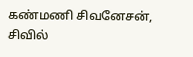கண்மணி சிவனேசன், சிவில்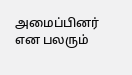அமைப்பினர் என பலரும்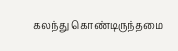கலந்து கொண்டிருந்தமை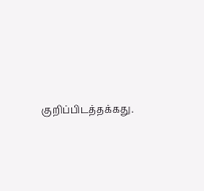குறிப்பிடத்தக்கது.